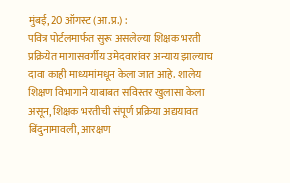मुंबई, 20 ऑगस्ट (आ.प्र.) :
पवित्र पोर्टलमार्फत सुरू असलेल्या शिक्षक भरती प्रक्रियेत मागासवर्गीय उमेदवारांवर अन्याय झाल्याच दावा काही माध्यमांमधून केला जात आहे. शालेय शिक्षण विभागाने याबाबत सविस्तर खुलासा केला असून, शिक्षक भरतीची संपूर्ण प्रक्रिया अद्ययावत बिंदुनामावली, आरक्षण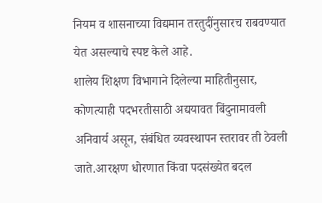नियम व शासनाच्या विद्यमान तरतुदींनुसारच राबवण्यात येत असल्याचे स्पष्ट केले आहे.
शालेय शिक्षण विभागाने दिलेल्या माहितीनुसार, कोणत्याही पदभरतीसाठी अद्ययावत बिंदुनामावली अनिवार्य असून, संबंधित व्यवस्थापन स्तरावर ती ठेवली जाते.आरक्षण धोरणात किंवा पदसंख्येत बदल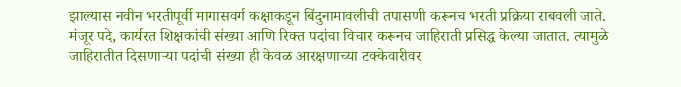झाल्यास नवीन भरतीपूर्वी मागासवर्ग कक्षाकडून बिंदुनामावलीची तपासणी करूनच भरती प्रक्रिया राबवली जाते.
मंजूर पदे, कार्यरत शिक्षकांची संख्या आणि रिक्त पदांचा विचार करूनच जाहिराती प्रसिद्ध केल्या जातात. त्यामुळे जाहिरातीत दिसणाऱ्या पदांची संख्या ही केवळ आरक्षणाच्या टक्केवारीवर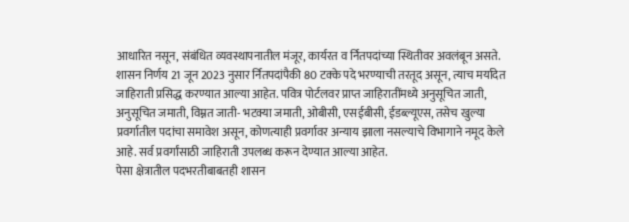आधारित नसून, संबंधित व्यवस्थापनातील मंजूर, कार्यरत व र्नितपदांच्या स्थितीवर अवलंबून असते.
शासन निर्णय 21 जून 2023 नुसार र्नितपदांपैकी 80 टक्के पदे भरण्याची तरतूद असून, त्याच मर्यादेत जाहिराती प्रसिद्ध करण्यात आल्या आहेत. पवित्र पोर्टलवर प्राप्त जाहिरातींमध्ये अनुसूचित जाती, अनुसूचित जमाती, विम्नत जाती- भटक्या जमाती, ओबीसी, एसईबीसी, ईडब्ल्यूएस, तसेच खुल्या प्रवर्गातील पदांचा समावेश असून, कोणत्याही प्रवर्गावर अन्याय झाला नसल्याचे विभागाने नमूद केले आहे. सर्व प्रवर्गांसाठी जाहिराती उपलब्ध करून देण्यात आल्या आहेत.
पेसा क्षेत्रातील पदभरतीबाबतही शासन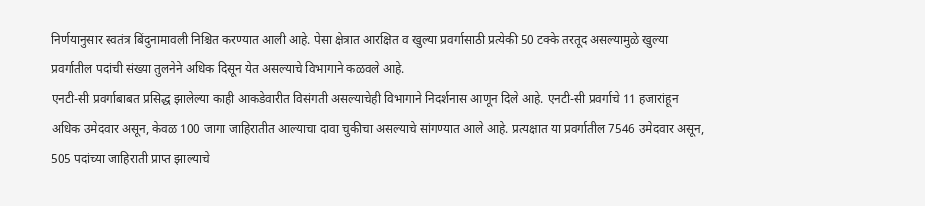निर्णयानुसार स्वतंत्र बिंदुनामावली निश्चित करण्यात आली आहे. पेसा क्षेत्रात आरक्षित व खुल्या प्रवर्गासाठी प्रत्येकी 50 टक्के तरतूद असल्यामुळे खुल्या प्रवर्गातील पदांची संख्या तुलनेने अधिक दिसून येत असल्याचे विभागाने कळवले आहे.
एनटी-सी प्रवर्गाबाबत प्रसिद्ध झालेल्या काही आकडेवारीत विसंगती असल्याचेही विभागाने निदर्शनास आणून दिले आहे. एनटी-सी प्रवर्गाचे 11 हजारांहून अधिक उमेदवार असून, केवळ 100 जागा जाहिरातीत आल्याचा दावा चुकीचा असल्याचे सांगण्यात आले आहे. प्रत्यक्षात या प्रवर्गातील 7546 उमेदवार असून, 505 पदांच्या जाहिराती प्राप्त झाल्याचे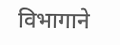विभागाने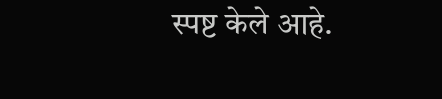स्पष्ट केले आहे.